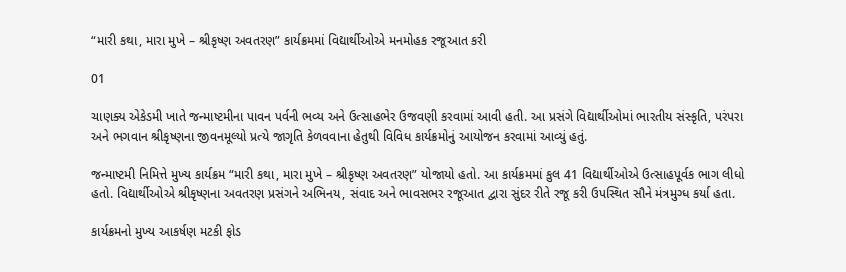“મારી કથા, મારા મુખે – શ્રીકૃષ્ણ અવતરણ” કાર્યક્રમમાં વિદ્યાર્થીઓએ મનમોહક રજૂઆત કરી

01

ચાણક્ય એકેડમી ખાતે જન્માષ્ટમીના પાવન પર્વની ભવ્ય અને ઉત્સાહભેર ઉજવણી કરવામાં આવી હતી. આ પ્રસંગે વિદ્યાર્થીઓમાં ભારતીય સંસ્કૃતિ, પરંપરા અને ભગવાન શ્રીકૃષ્ણના જીવનમૂલ્યો પ્રત્યે જાગૃતિ કેળવવાના હેતુથી વિવિધ કાર્યક્રમોનું આયોજન કરવામાં આવ્યું હતું.

જન્માષ્ટમી નિમિત્તે મુખ્ય કાર્યક્રમ “મારી કથા, મારા મુખે – શ્રીકૃષ્ણ અવતરણ” યોજાયો હતો. આ કાર્યક્રમમાં કુલ 41 વિદ્યાર્થીઓએ ઉત્સાહપૂર્વક ભાગ લીધો હતો. વિદ્યાર્થીઓએ શ્રીકૃષ્ણના અવતરણ પ્રસંગને અભિનય, સંવાદ અને ભાવસભર રજૂઆત દ્વારા સુંદર રીતે રજૂ કરી ઉપસ્થિત સૌને મંત્રમુગ્ધ કર્યા હતા.

કાર્યક્રમનો મુખ્ય આકર્ષણ મટકી ફોડ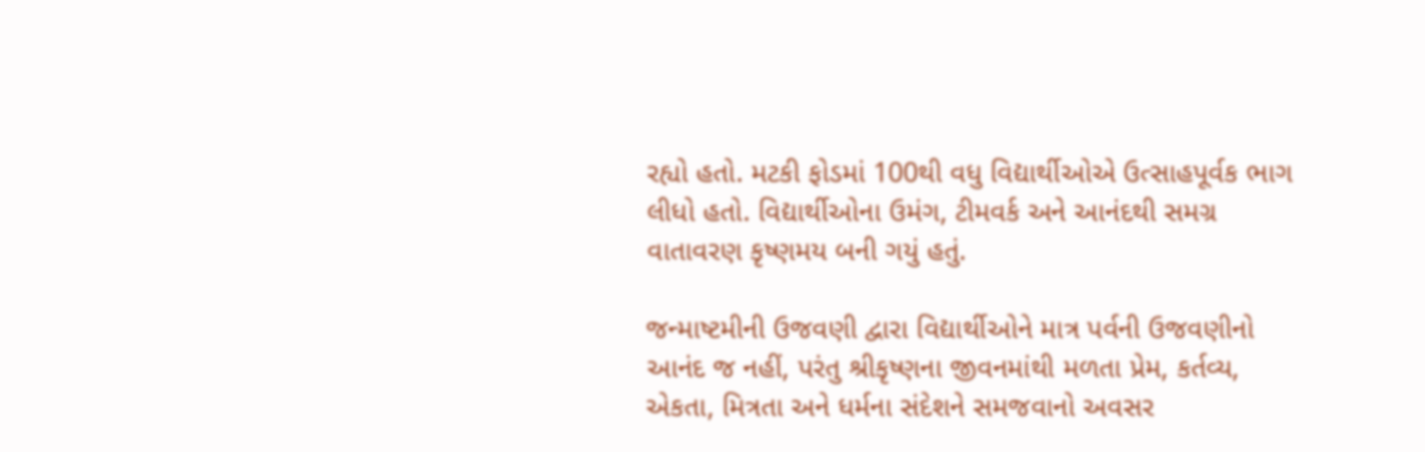રહ્યો હતો. મટકી ફોડમાં 100થી વધુ વિદ્યાર્થીઓએ ઉત્સાહપૂર્વક ભાગ લીધો હતો. વિદ્યાર્થીઓના ઉમંગ, ટીમવર્ક અને આનંદથી સમગ્ર વાતાવરણ કૃષ્ણમય બની ગયું હતું.

જન્માષ્ટમીની ઉજવણી દ્વારા વિદ્યાર્થીઓને માત્ર પર્વની ઉજવણીનો આનંદ જ નહીં, પરંતુ શ્રીકૃષ્ણના જીવનમાંથી મળતા પ્રેમ, કર્તવ્ય, એકતા, મિત્રતા અને ધર્મના સંદેશને સમજવાનો અવસર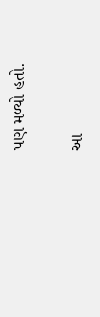પણ મળ્યો હતો.

આ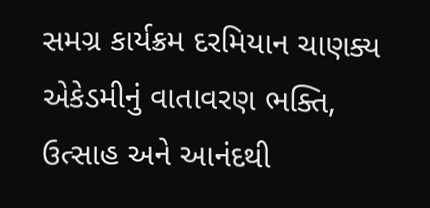સમગ્ર કાર્યક્રમ દરમિયાન ચાણક્ય એકેડમીનું વાતાવરણ ભક્તિ, ઉત્સાહ અને આનંદથી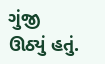ગુંજી ઊઠ્યું હતું.